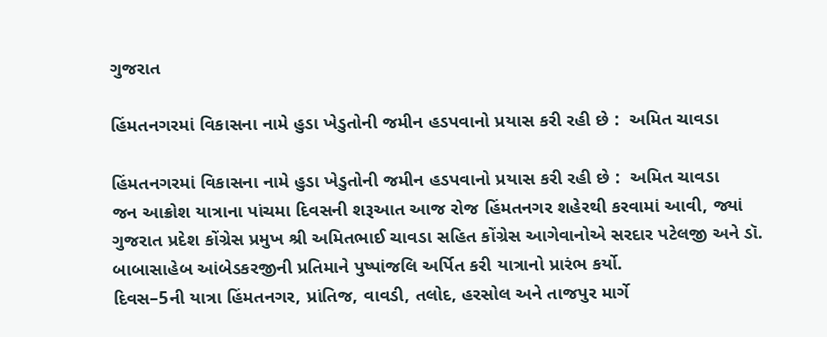ગુજરાત

હિંમતનગરમાં વિકાસના નામે હુડા ખેડુતોની જમીન હડપવાનો પ્રયાસ કરી રહી છે :  અમિત ચાવડા

હિંમતનગરમાં વિકાસના નામે હુડા ખેડુતોની જમીન હડપવાનો પ્રયાસ કરી રહી છે :  અમિત ચાવડા
જન આક્રોશ યાત્રાના પાંચમા દિવસની શરૂઆત આજ રોજ હિંમતનગર શહેરથી કરવામાં આવી, જ્યાં ગુજરાત પ્રદેશ કોંગ્રેસ પ્રમુખ શ્રી અમિતભાઈ ચાવડા સહિત કોંગ્રેસ આગેવાનોએ સરદાર પટેલજી અને ડૉ. બાબાસાહેબ આંબેડકરજીની પ્રતિમાને પુષ્પાંજલિ અર્પિત કરી યાત્રાનો પ્રારંભ કર્યો.
દિવસ–5ની યાત્રા હિંમતનગર, પ્રાંતિજ, વાવડી, તલોદ, હરસોલ અને તાજપુર માર્ગે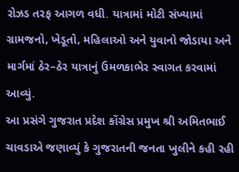રોઝડ તરફ આગળ વધી. યાત્રામાં મોટી સંખ્યામાં ગ્રામજનો, ખેડૂતો, મહિલાઓ અને યુવાનો જોડાયા અને માર્ગમાં ઠેર–ઠેર યાત્રાનું ઉમળકાભેર સ્વાગત કરવામાં આવ્યું.
આ પ્રસંગે ગુજરાત પ્રદેશ કોંગ્રેસ પ્રમુખ શ્રી અમિતભાઈ ચાવડાએ જણાવ્યું કે ગુજરાતની જનતા ખુલીને કહી રહી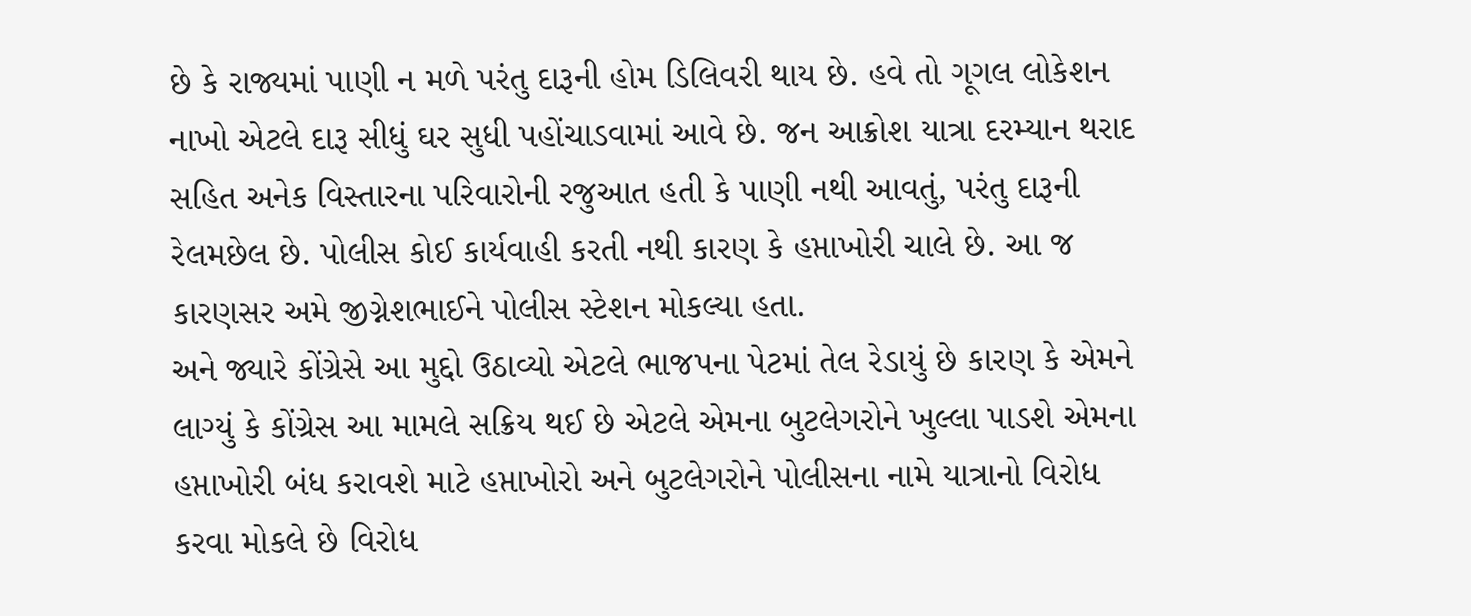છે કે રાજ્યમાં પાણી ન મળે પરંતુ દારૂની હોમ ડિલિવરી થાય છે. હવે તો ગૂગલ લોકેશન નાખો એટલે દારૂ સીધું ઘર સુધી પહોંચાડવામાં આવે છે. જન આક્રોશ યાત્રા દરમ્યાન થરાદ સહિત અનેક વિસ્તારના પરિવારોની રજુઆત હતી કે પાણી નથી આવતું, પરંતુ દારૂની રેલમછેલ છે. પોલીસ કોઈ કાર્યવાહી કરતી નથી કારણ કે હપ્તાખોરી ચાલે છે. આ જ કારણસર અમે જીગ્નેશભાઈને પોલીસ સ્ટેશન મોકલ્યા હતા.
અને જ્યારે કોંગ્રેસે આ મુદ્દો ઉઠાવ્યો એટલે ભાજપના પેટમાં તેલ રેડાયું છે કારણ કે એમને લાગ્યું કે કોંગ્રેસ આ મામલે સક્રિય થઈ છે એટલે એમના બુટલેગરોને ખુલ્લા પાડશે એમના હપ્તાખોરી બંધ કરાવશે માટે હપ્તાખોરો અને બુટલેગરોને પોલીસના નામે યાત્રાનો વિરોધ કરવા મોકલે છે વિરોધ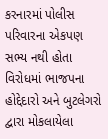કરનારમાં પોલીસ પરિવારના એકપણ સભ્ય નથી હોતા વિરોધમાં ભાજપના હોદ્દેદારો અને બુટલેગરો દ્વારા મોકલાયેલા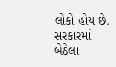લોકો હોય છે.
સરકારમાં બેઠેલા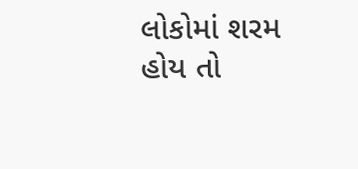લોકોમાં શરમ હોય તો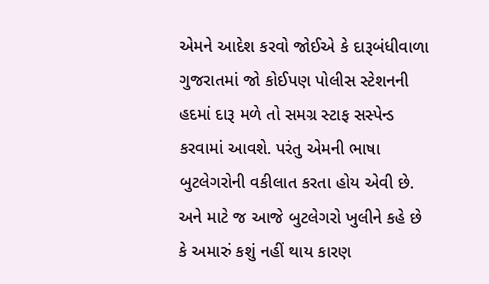એમને આદેશ કરવો જોઈએ કે દારૂબંધીવાળા ગુજરાતમાં જો કોઈપણ પોલીસ સ્ટેશનની હદમાં દારૂ મળે તો સમગ્ર સ્ટાફ સસ્પેન્ડ કરવામાં આવશે. પરંતુ એમની ભાષા બુટલેગરોની વકીલાત કરતા હોય એવી છે. અને માટે જ આજે બુટલેગરો ખુલીને કહે છે કે અમારું કશું નહીં થાય કારણ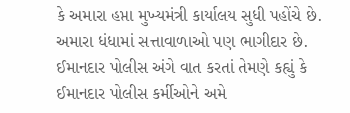કે અમારા હપ્તા મુખ્યમંત્રી કાર્યાલય સુધી પહોંચે છે. અમારા ધંધામાં સત્તાવાળાઓ પણ ભાગીદાર છે.
ઈમાનદાર પોલીસ અંગે વાત કરતાં તેમણે કહ્યું કે ઈમાનદાર પોલીસ કર્મીઓને અમે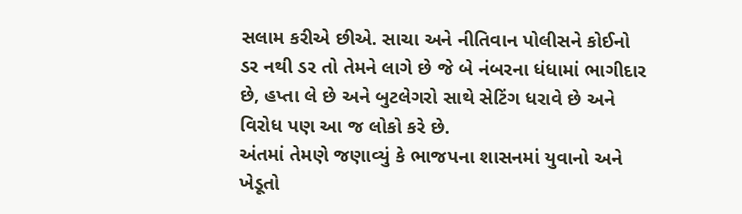સલામ કરીએ છીએ. સાચા અને નીતિવાન પોલીસને કોઈનો ડર નથી ડર તો તેમને લાગે છે જે બે નંબરના ધંધામાં ભાગીદાર છે, હપ્તા લે છે અને બુટલેગરો સાથે સેટિંગ ધરાવે છે અને વિરોધ પણ આ જ લોકો કરે છે.
અંતમાં તેમણે જણાવ્યું કે ભાજપના શાસનમાં યુવાનો અને ખેડૂતો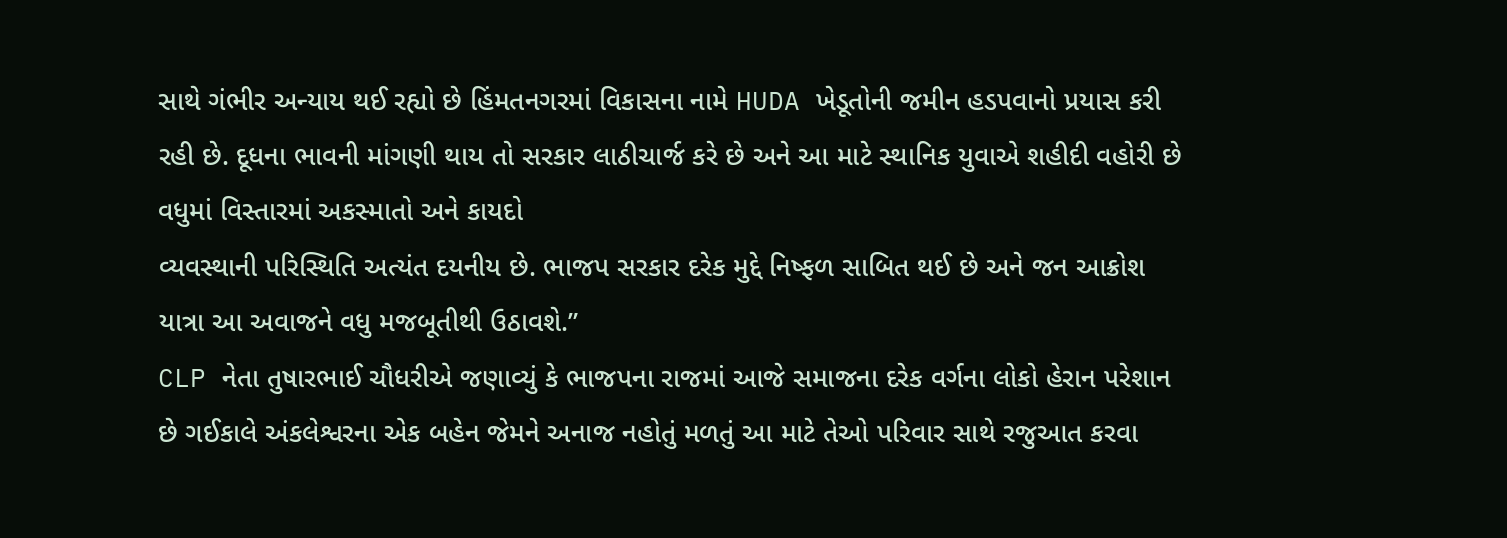સાથે ગંભીર અન્યાય થઈ રહ્યો છે હિંમતનગરમાં વિકાસના નામે HUDA ખેડૂતોની જમીન હડપવાનો પ્રયાસ કરી રહી છે. દૂધના ભાવની માંગણી થાય તો સરકાર લાઠીચાર્જ કરે છે અને આ માટે સ્થાનિક યુવાએ શહીદી વહોરી છે વધુમાં વિસ્તારમાં અકસ્માતો અને કાયદો
વ્યવસ્થાની પરિસ્થિતિ અત્યંત દયનીય છે. ભાજપ સરકાર દરેક મુદ્દે નિષ્ફળ સાબિત થઈ છે અને જન આક્રોશ યાત્રા આ અવાજને વધુ મજબૂતીથી ઉઠાવશે.”
CLP નેતા તુષારભાઈ ચૌધરીએ જણાવ્યું કે ભાજપના રાજમાં આજે સમાજના દરેક વર્ગના લોકો હેરાન પરેશાન છે ગઈકાલે અંકલેશ્વરના એક બહેન જેમને અનાજ નહોતું મળતું આ માટે તેઓ પરિવાર સાથે રજુઆત કરવા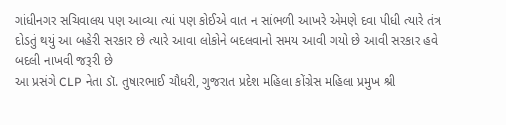ગાંધીનગર સચિવાલય પણ આવ્યા ત્યાં પણ કોઈએ વાત ન સાંભળી આખરે એમણે દવા પીધી ત્યારે તંત્ર દોડતું થયું આ બહેરી સરકાર છે ત્યારે આવા લોકોને બદલવાનો સમય આવી ગયો છે આવી સરકાર હવે બદલી નાખવી જરૂરી છે
આ પ્રસંગે CLP નેતા ડૉ. તુષારભાઈ ચૌધરી, ગુજરાત પ્રદેશ મહિલા કોંગ્રેસ મહિલા પ્રમુખ શ્રી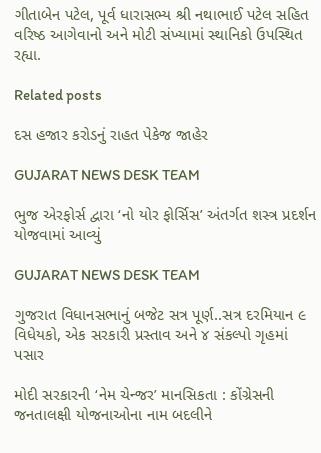ગીતાબેન પટેલ, પૂર્વ ધારાસભ્ય શ્રી નથાભાઈ પટેલ સહિત વરિષ્ઠ આગેવાનો અને મોટી સંખ્યામાં સ્થાનિકો ઉપસ્થિત રહ્યા.

Related posts

દસ હજાર કરોડનું રાહત પેકેજ જાહેર

GUJARAT NEWS DESK TEAM

ભુજ એરફોર્સ દ્વારા ‘નો યોર ફોર્સિસ’ અંતર્ગત શસ્ત્ર પ્રદર્શન યોજવામાં આવ્યું

GUJARAT NEWS DESK TEAM

ગુજરાત વિધાનસભાનું બજેટ સત્ર પૂર્ણ..સત્ર દરમિયાન ૯ વિધેયકો, એક સરકારી પ્રસ્તાવ અને ૪ સંકલ્પો ગૃહમાં પસાર

મોદી સરકારની ‘નેમ ચેન્જર’ માનસિકતા : કોંગ્રેસની જનતાલક્ષી યોજનાઓના નામ બદલીને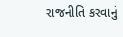રાજનીતિ કરવાનું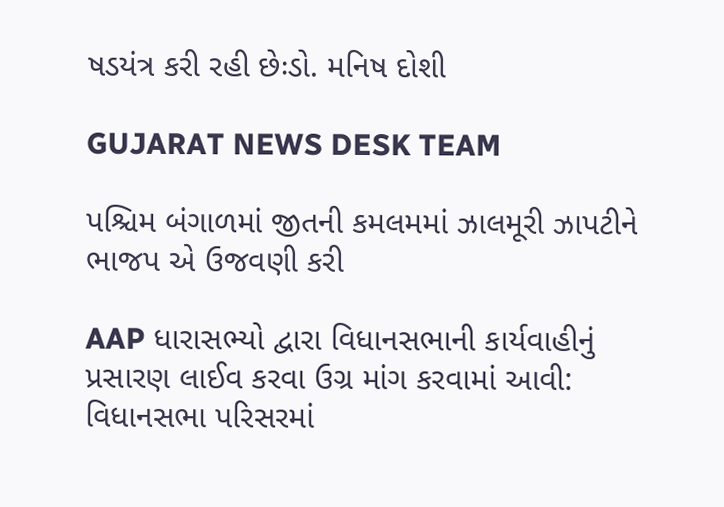ષડયંત્ર કરી રહી છેઃડો. મનિષ દોશી

GUJARAT NEWS DESK TEAM

પશ્ચિમ બંગાળમાં જીતની કમલમમાં ઝાલમૂરી ઝાપટીને ભાજપ એ ઉજવણી કરી

AAP ધારાસભ્યો દ્વારા વિધાનસભાની કાર્યવાહીનું પ્રસારણ લાઈવ કરવા ઉગ્ર માંગ કરવામાં આવી: વિધાનસભા પરિસરમાં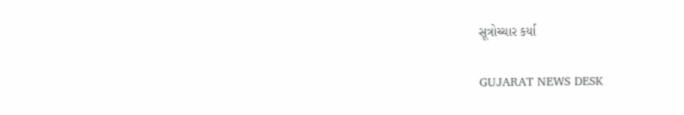સૂત્રોચ્ચાર કર્યા

GUJARAT NEWS DESK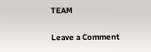TEAM

Leave a Comment